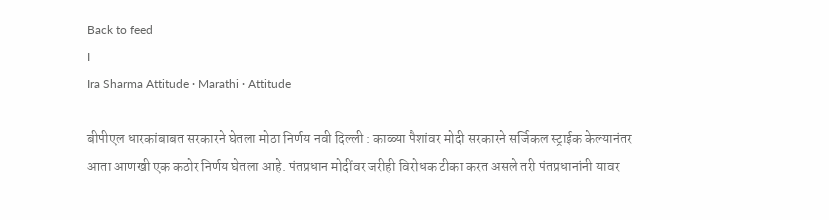Back to feed
I
Ira Sharma Attitude · Marathi · Attitude

बीपीएल धारकांबाबत सरकारने घेतला मोठा निर्णय नवी दिल्ली : काळ्या पैशांवर मोदी सरकारने सर्जिकल स्ट्राईक केल्यानंतर आता आणखी एक कठोर निर्णय घेतला आहे. पंतप्रधान मोदींवर जरीही विरोधक टीका करत असले तरी पंतप्रधानांनी यावर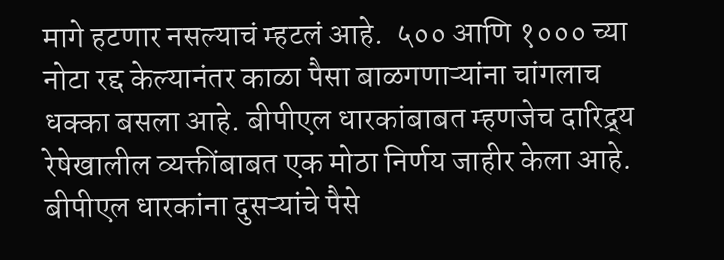मागे हटणार नसल्याचं म्हटलं आहे.  ५०० आणि १००० च्या नोटा रद्द केल्यानंतर काळा पैसा बाळगणाऱ्यांना चांगलाच धक्का बसला आहे. बीपीएल धारकांबाबत म्हणजेच दारिद्र्य रेषेखालील व्यक्तींबाबत एक मोठा निर्णय जाहीर केला आहे. बीपीएल धारकांना दुसऱ्यांचे पैसे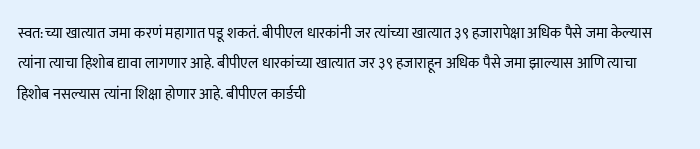स्वत:च्या खात्यात जमा करणं महागात पडू शकतं. बीपीएल धारकांनी जर त्यांच्या खात्यात ३९ हजारापेक्षा अधिक पैसे जमा केल्यास त्यांना त्याचा हिशोब द्यावा लागणार आहे. बीपीएल धारकांच्या खात्यात जर ३९ हजाराहून अधिक पैसे जमा झाल्यास आणि त्याचा हिशोब नसल्यास त्यांना शिक्षा होणार आहे. बीपीएल कार्डची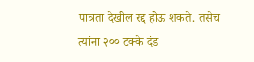पात्रता देखील रद्द होऊ शकते. तसेच त्यांना २०० टक्के दंड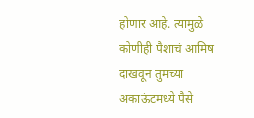होणार आहे. त्यामुळे कोणीही पैशाचं आमिष दाखवून तुमच्या अकाऊंटमध्ये पैसे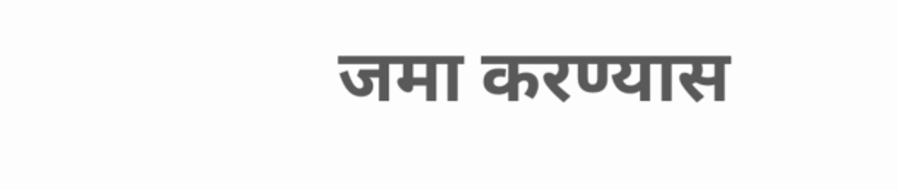जमा करण्यास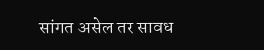सांगत असेल तर सावध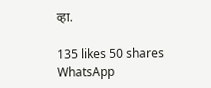व्हा.

135 likes 50 shares
WhatsApp